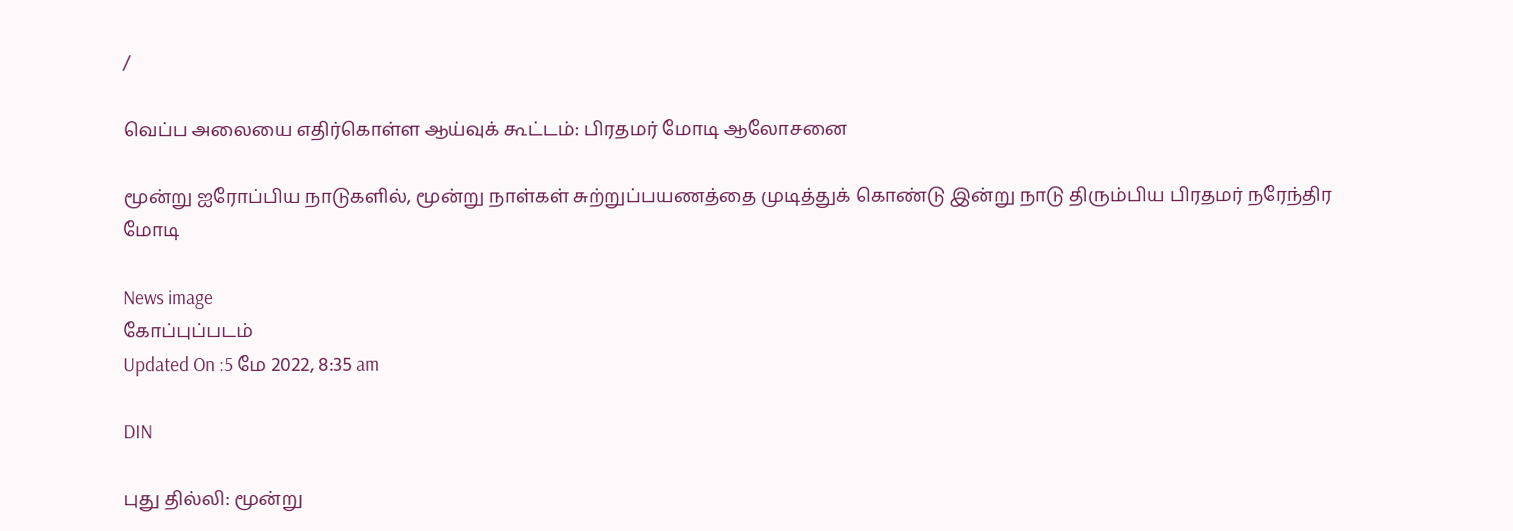/

வெப்ப அலையை எதிர்கொள்ள ஆய்வுக் கூட்டம்: பிரதமர் மோடி ஆலோசனை

மூன்று ஐரோப்பிய நாடுகளில், மூன்று நாள்கள் சுற்றுப்பயணத்தை முடித்துக் கொண்டு இன்று நாடு திரும்பிய பிரதமர் நரேந்திர மோடி

News image
கோப்புப்படம்
Updated On :5 மே 2022, 8:35 am

DIN

புது தில்லி: மூன்று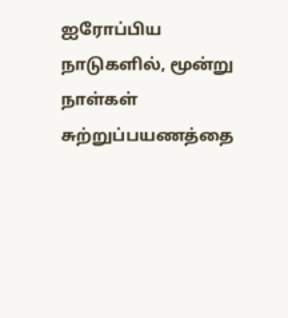ஐரோப்பிய நாடுகளில், மூன்று நாள்கள் சுற்றுப்பயணத்தை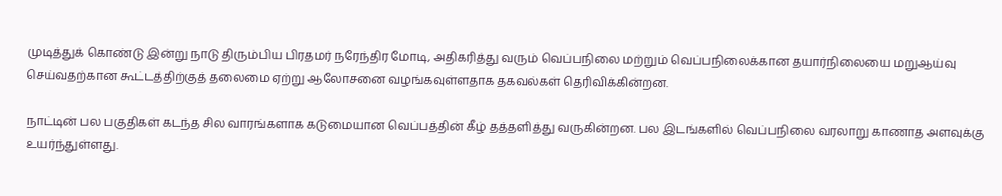முடித்துக் கொண்டு இன்று நாடு திரும்பிய பிரதமர் நரேந்திர மோடி, அதிகரித்து வரும் வெப்பநிலை மற்றும் வெப்பநிலைக்கான தயார்நிலையை மறுஆய்வு செய்வதற்கான கூட்டத்திற்குத் தலைமை ஏற்று ஆலோசனை வழங்கவுள்ளதாக தகவல்கள் தெரிவிக்கின்றன.

நாட்டின் பல பகுதிகள் கடந்த சில வாரங்களாக கடுமையான வெப்பத்தின் கீழ் தத்தளித்து வருகின்றன. பல இடங்களில் வெப்பநிலை வரலாறு காணாத அளவுக்கு உயர்ந்துள்ளது.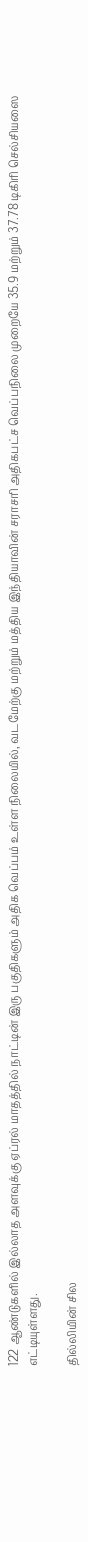122 ஆண்டுகளில் இல்லாத அளவுக்கு ஏப்ரல் மாதத்தில் நாட்டின் இரு பகுதிகளும் அதிக வெப்பம் உள்ள நிலையில், வடமேற்கு மற்றும் மத்திய இந்தியாவின் சராசரி அதிகபட்ச வெப்பநிலை முறையே 35.9 மற்றும் 37.78 டிகிரி செல்சியஸை எட்டியுள்ளது.

தில்லியின் சில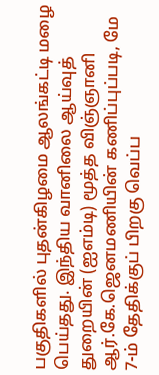பகுதிகளில் புதன்கிழமை ஆலங்கட்டி மழை பெய்தது. இந்திய வானிலை ஆய்வுத் துறையின் (ஐஎம்டி) மூத்த விஞ்ஞானி ஆர்.கே.ஜெனமணியின் கணிப்புப்படி, மே 7-ம் தேதிக்குப் பிறகு வெப்ப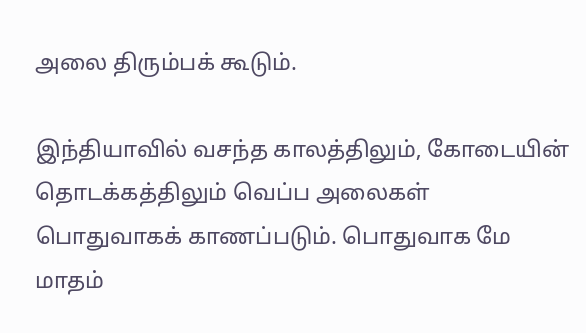அலை திரும்பக் கூடும்.

இந்தியாவில் வசந்த காலத்திலும், கோடையின் தொடக்கத்திலும் வெப்ப அலைகள் பொதுவாகக் காணப்படும். பொதுவாக மே மாதம்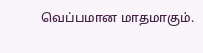வெப்பமான மாதமாகும்.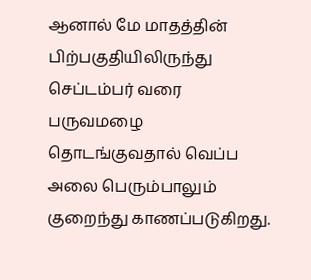ஆனால் மே மாதத்தின் பிற்பகுதியிலிருந்து செப்டம்பர் வரை பருவமழை தொடங்குவதால் வெப்ப அலை பெரும்பாலும் குறைந்து காணப்படுகிறது.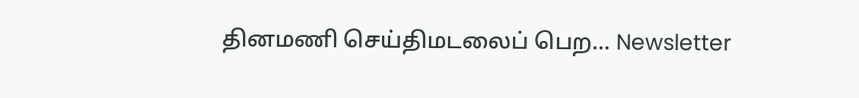தினமணி செய்திமடலைப் பெற... Newsletter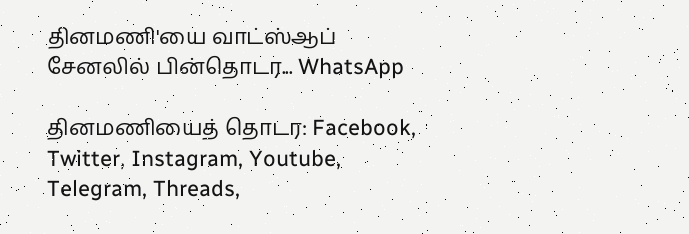தினமணி'யை வாட்ஸ்ஆப் சேனலில் பின்தொடர... WhatsApp

தினமணியைத் தொடர: Facebook, Twitter, Instagram, Youtube, Telegram, Threads,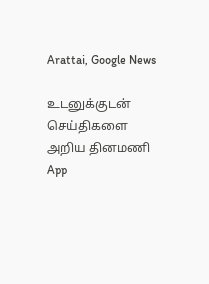Arattai, Google News

உடனுக்குடன் செய்திகளை அறிய தினமணி App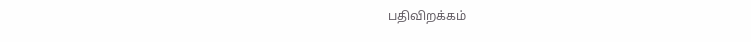பதிவிறக்கம்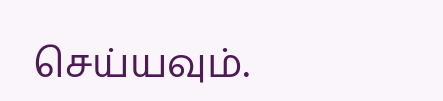செய்யவும்.